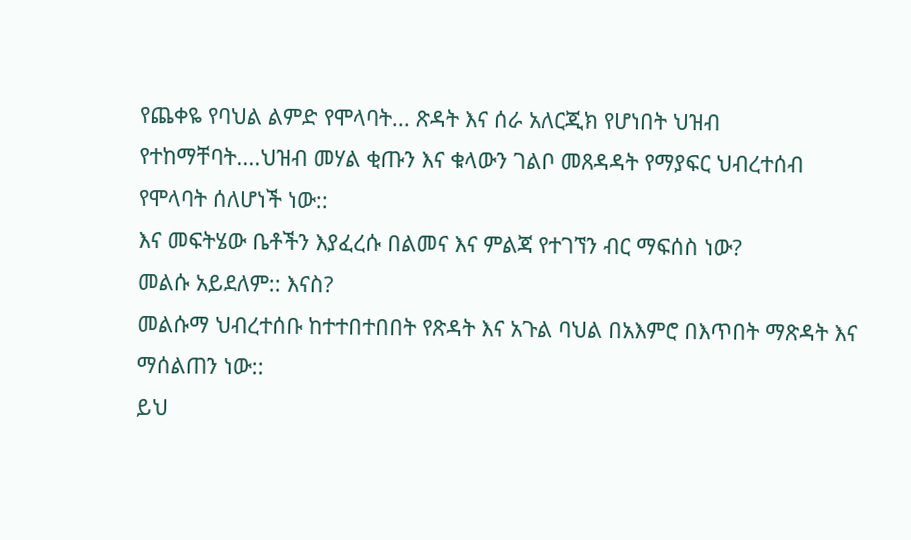የጨቀዬ የባህል ልምድ የሞላባት... ጽዳት እና ሰራ አለርጂክ የሆነበት ህዝብ የተከማቸባት....ህዝብ መሃል ቂጡን እና ቁላውን ገልቦ መጸዳዳት የማያፍር ህብረተሰብ የሞላባት ሰለሆነች ነው::
እና መፍትሄው ቤቶችን እያፈረሱ በልመና እና ምልጃ የተገኘን ብር ማፍሰስ ነው?
መልሱ አይደለም:: እናስ?
መልሱማ ህብረተሰቡ ከተተበተበበት የጽዳት እና አጉል ባህል በአእምሮ በእጥበት ማጽዳት እና ማሰልጠን ነው::
ይህ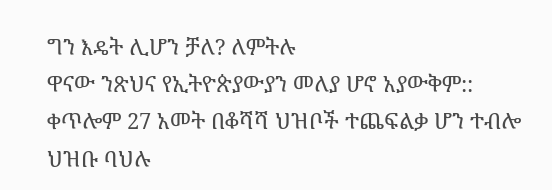ግን እዴት ሊሆን ቻለ? ለምትሉ
ዋናው ንጽህና የኢትዮጵያውያን መለያ ሆኖ አያውቅም:: ቀጥሎም 27 አመት በቆሻሻ ህዝቦች ተጨፍልቃ ሆን ተብሎ ህዝቡ ባህሉ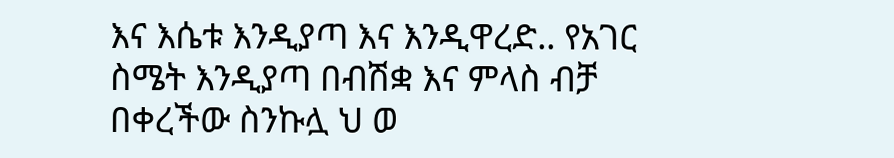እና እሴቱ እንዲያጣ እና እንዲዋረድ.. የአገር ስሜት እንዲያጣ በብሽቋ እና ምላስ ብቻ በቀረችው ስንኩሏ ህ ወ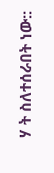ሃ ት ስለተሰራበት ነው::